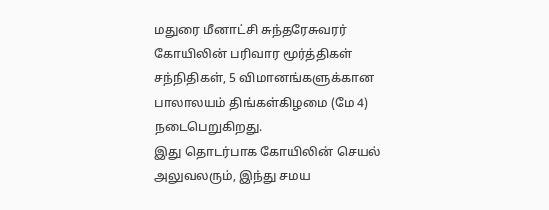மதுரை மீனாட்சி சுந்தரேசுவரர் கோயிலின் பரிவார மூர்த்திகள் சந்நிதிகள், 5 விமானங்களுக்கான பாலாலயம் திங்கள்கிழமை (மே 4) நடைபெறுகிறது.
இது தொடர்பாக கோயிலின் செயல் அலுவலரும், இந்து சமய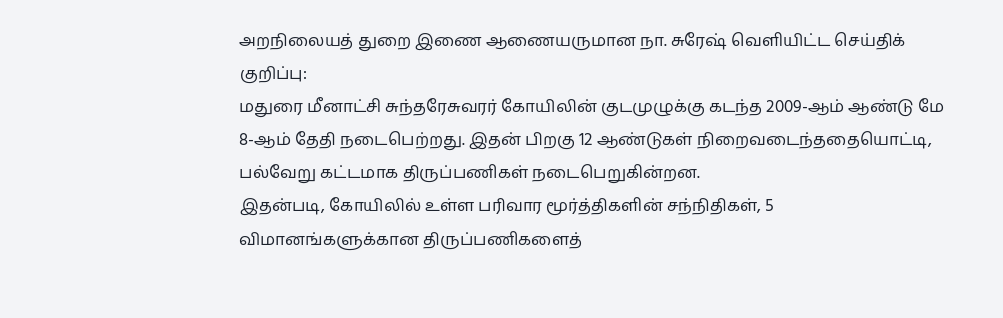அறநிலையத் துறை இணை ஆணையருமான நா. சுரேஷ் வெளியிட்ட செய்திக் குறிப்பு:
மதுரை மீனாட்சி சுந்தரேசுவரர் கோயிலின் குடமுழுக்கு கடந்த 2009-ஆம் ஆண்டு மே 8-ஆம் தேதி நடைபெற்றது. இதன் பிறகு 12 ஆண்டுகள் நிறைவடைந்ததையொட்டி, பல்வேறு கட்டமாக திருப்பணிகள் நடைபெறுகின்றன.
இதன்படி, கோயிலில் உள்ள பரிவார மூர்த்திகளின் சந்நிதிகள், 5 விமானங்களுக்கான திருப்பணிகளைத்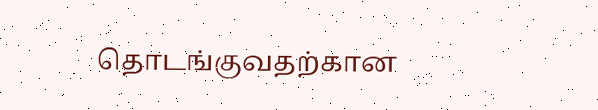தொடங்குவதற்கான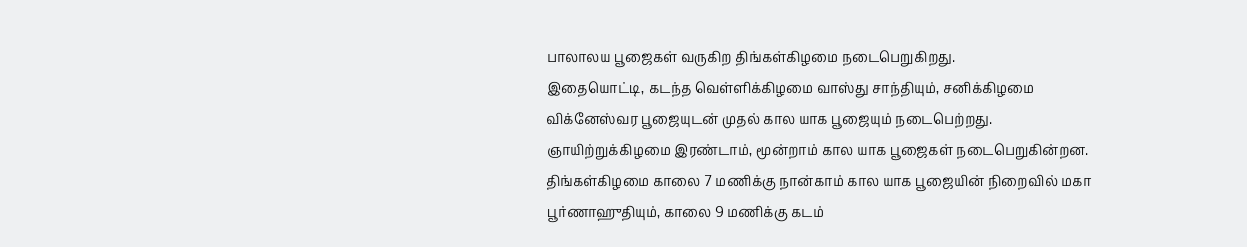பாலாலய பூஜைகள் வருகிற திங்கள்கிழமை நடைபெறுகிறது.
இதையொட்டி, கடந்த வெள்ளிக்கிழமை வாஸ்து சாந்தியும், சனிக்கிழமை விக்னேஸ்வர பூஜையுடன் முதல் கால யாக பூஜையும் நடைபெற்றது. ஞாயிற்றுக்கிழமை இரண்டாம், மூன்றாம் கால யாக பூஜைகள் நடைபெறுகின்றன.
திங்கள்கிழமை காலை 7 மணிக்கு நான்காம் கால யாக பூஜையின் நிறைவில் மகா பூர்ணாஹுதியும், காலை 9 மணிக்கு கடம்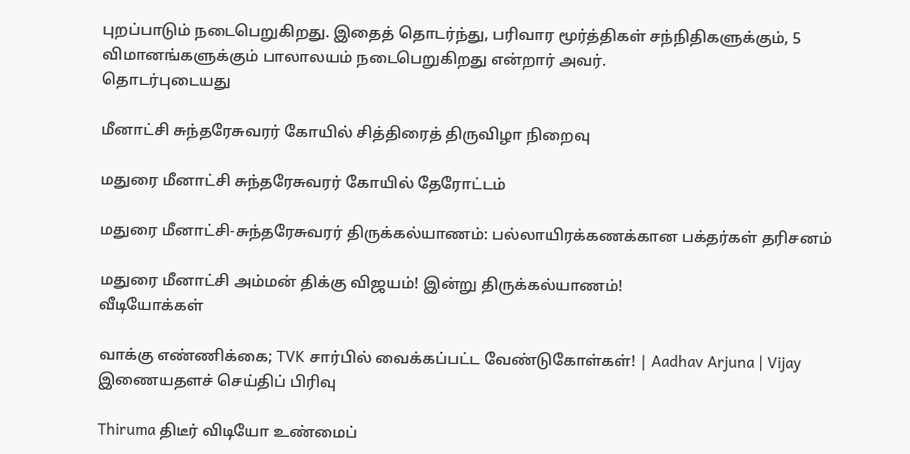புறப்பாடும் நடைபெறுகிறது. இதைத் தொடர்ந்து, பரிவார மூர்த்திகள் சந்நிதிகளுக்கும், 5 விமானங்களுக்கும் பாலாலயம் நடைபெறுகிறது என்றார் அவர்.
தொடர்புடையது

மீனாட்சி சுந்தரேசுவரர் கோயில் சித்திரைத் திருவிழா நிறைவு

மதுரை மீனாட்சி சுந்தரேசுவரர் கோயில் தேரோட்டம்

மதுரை மீனாட்சி-சுந்தரேசுவரர் திருக்கல்யாணம்: பல்லாயிரக்கணக்கான பக்தர்கள் தரிசனம்

மதுரை மீனாட்சி அம்மன் திக்கு விஜயம்! இன்று திருக்கல்யாணம்!
வீடியோக்கள்

வாக்கு எண்ணிக்கை; TVK சார்பில் வைக்கப்பட்ட வேண்டுகோள்கள்! | Aadhav Arjuna | Vijay
இணையதளச் செய்திப் பிரிவு

Thiruma திடீர் விடியோ உண்மைப்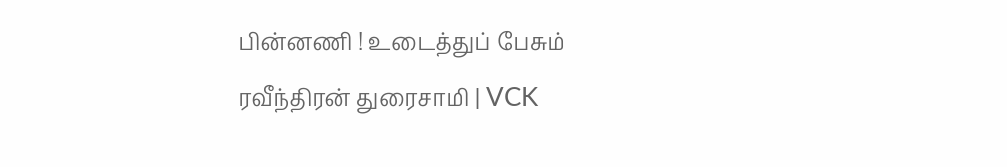பின்னணி ! உடைத்துப் பேசும் ரவீந்திரன் துரைசாமி | VCK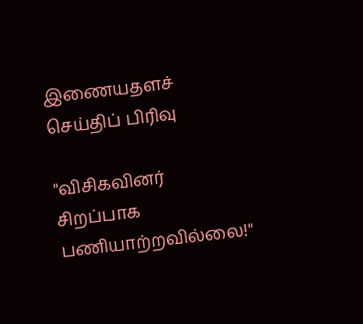இணையதளச் செய்திப் பிரிவு

"விசிகவினர் சிறப்பாக பணியாற்றவில்லை!"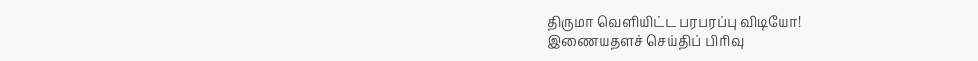திருமா வெளியிட்ட பரபரப்பு விடியோ!
இணையதளச் செய்திப் பிரிவு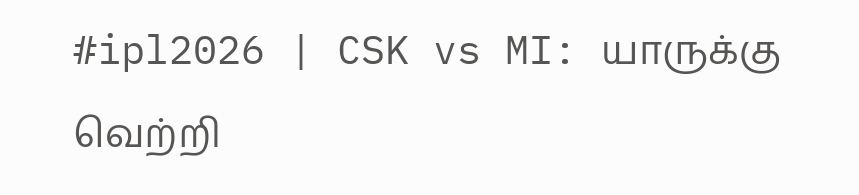#ipl2026 | CSK vs MI: யாருக்கு வெற்றி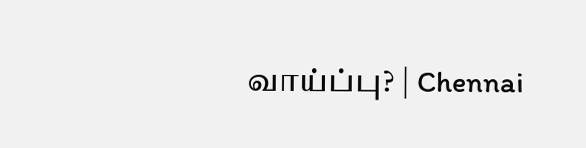வாய்ப்பு? | Chennai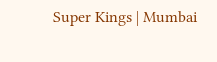Super Kings | Mumbai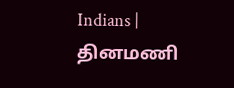Indians |
தினமணி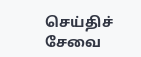செய்திச் சேவை